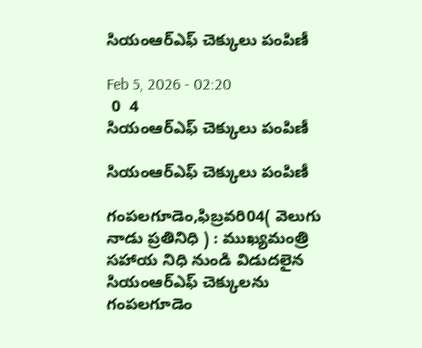సియంఆర్ఎఫ్ చెక్కులు పంపిణీ

Feb 5, 2026 - 02:20
 0  4
సియంఆర్ఎఫ్ చెక్కులు పంపిణీ

సియంఆర్ఎఫ్ చెక్కులు పంపిణీ

గంపలగూడెం,ఫిబ్రవరి04( వెలుగు నాడు ప్రతినిధి ) : ముఖ్యమంత్రి సహాయ నిధి నుండి విడుదలైన సియంఆర్ఎఫ్ చెక్కులను గంపలగూడెం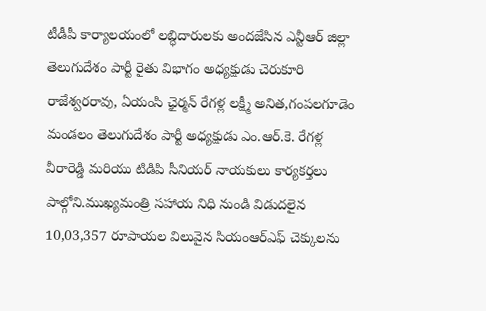టీడీపీ కార్యాలయంలో లబ్ధిదారులకు అందజేసిన ఎన్టీఆర్ జిల్లా తెలుగుదేశం పార్టీ రైతు విభాగం అధ్యక్షుడు చెరుకూరి రాజేశ్వరరావు, ఏయంసి ఛైర్మన్ రేగళ్ల లక్ష్మీ అనిత,గంపలగూడెం మండలం తెలుగుదేశం పార్టీ అధ్యక్షుడు ఎం.ఆర్.కె. రేగళ్ల వీరారెడ్డి మరియు టిడిపి సీనియర్ నాయకులు కార్యకర్తలు పాల్గోని.ముఖ్యమంత్రి సహాయ నిధి నుండి విడుదలైన 10,03,357 రూపాయల విలువైన సియంఆర్ఎఫ్ చెక్కులను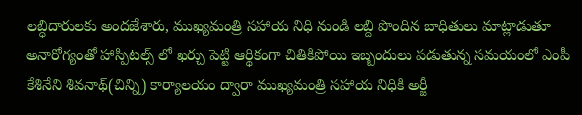లబ్ధిదారులకు అందజేశారు, ముఖ్యమంత్రి సహాయ నిధి నుండి లబ్ది పొందిన బాధితులు మాట్లాడుతూ అనారోగ్యంతో హాస్పిటల్స్ లో ఖర్చు పెట్టి ఆర్థికంగా చితికిపోయి ఇబ్బందులు పడుతున్న సమయంలో ఎంపీ కేశినేని శివనాథ్(చిన్ని) కార్యాలయం ద్వారా ముఖ్యమంత్రి సహాయ నిధికి అర్జీ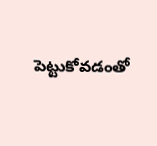పెట్టుకోవడంతో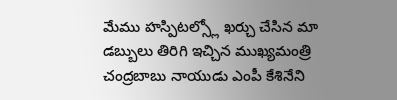మేము హస్పిటల్స్లో ఖర్చు చేసిన మా డబ్బులు తిరిగి ఇచ్చిన ముఖ్యమంత్రి చంద్రబాబు నాయుడు ఎంపీ కేశినేని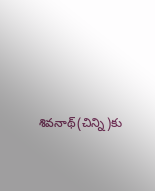శివనాథ్(చిన్ని)కు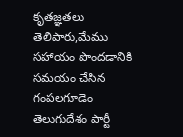కృతజ్ఞతలు తెలిపారు,మేము సహాయం పొందడానికి సమయం చేసిన గంపలగూడెం తెలుగుదేశం పార్టీ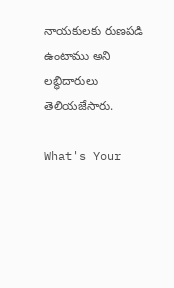నాయకులకు రుణపడి ఉంటాము అని లబ్ధిదారులు తెలియజేసారు.

What's Your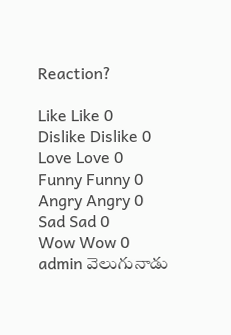Reaction?

Like Like 0
Dislike Dislike 0
Love Love 0
Funny Funny 0
Angry Angry 0
Sad Sad 0
Wow Wow 0
admin వెలుగునాడు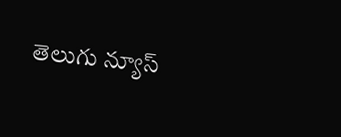తెలుగు న్యూస్